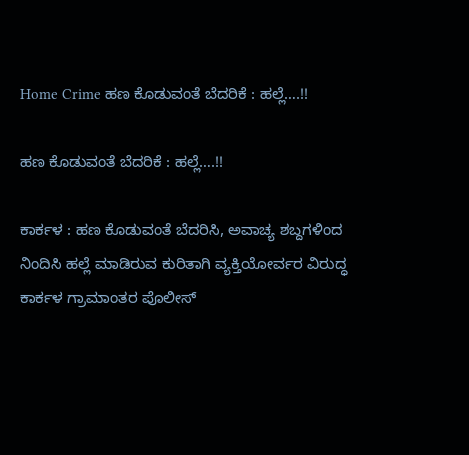Home Crime ಹಣ ಕೊಡುವಂತೆ ಬೆದರಿಕೆ : ಹಲ್ಲೆ….!!

ಹಣ ಕೊಡುವಂತೆ ಬೆದರಿಕೆ : ಹಲ್ಲೆ….!!

ಕಾರ್ಕಳ : ಹಣ ಕೊಡುವಂತೆ ಬೆದರಿಸಿ, ಅವಾಚ್ಯ ಶಬ್ದಗಳಿಂದ ನಿಂದಿಸಿ ಹಲ್ಲೆ ಮಾಡಿರುವ ಕುರಿತಾಗಿ ವ್ಯಕ್ತಿಯೋರ್ವರ ವಿರುದ್ಧ ಕಾರ್ಕಳ ಗ್ರಾಮಾಂತರ ಪೊಲೀಸ್‌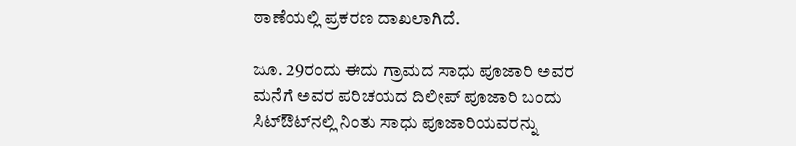ಠಾಣೆಯಲ್ಲಿ ಪ್ರಕರಣ ದಾಖಲಾಗಿದೆ.

ಜೂ. 29ರಂದು ಈದು ಗ್ರಾಮದ ಸಾಧು ಪೂಜಾರಿ ಅವರ ಮನೆಗೆ ಅವರ ಪರಿಚಯದ ದಿಲೀಪ್ ಪೂಜಾರಿ ಬಂದು ಸಿಟ್‌ಔಟ್‌ನಲ್ಲಿ ನಿಂತು ಸಾಧು ಪೂಜಾರಿಯವರನ್ನು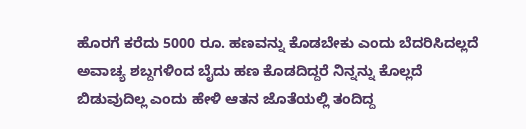ಹೊರಗೆ ಕರೆದು ‌5000 ರೂ. ಹಣವನ್ನು ಕೊಡಬೇಕು ಎಂದು ಬೆದರಿಸಿದಲ್ಲದೆ ಅವಾಚ್ಯ ಶಬ್ದಗಳಿಂದ ಬೈದು ಹಣ ಕೊಡದಿದ್ದರೆ ನಿನ್ನನ್ನು ಕೊಲ್ಲದೆ ಬಿಡುವುದಿಲ್ಲ ಎಂದು ಹೇಳಿ ಆತನ ಜೊತೆಯಲ್ಲಿ ತಂದಿದ್ದ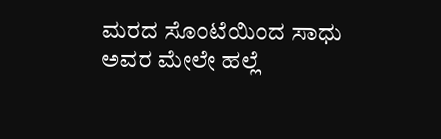ಮರದ ಸೊಂಟೆಯಿಂದ ಸಾಧು ಅವರ ಮೇಲೇ ಹಲ್ಲೆ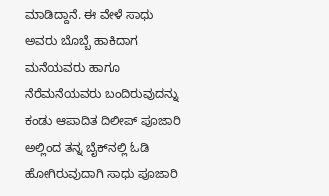ಮಾಡಿದ್ದಾನೆ. ಈ ವೇಳೆ ಸಾಧು ಅವರು ಬೊಬ್ಬೆ ಹಾಕಿದಾಗ ಮನೆಯವರು ಹಾಗೂ ನೆರೆಮನೆಯವರು ಬಂದಿರುವುದನ್ನು ಕಂಡು ಆಪಾದಿತ ದಿಲೀಪ್‌ ಪೂಜಾರಿ ಅಲ್ಲಿಂದ ತನ್ನ ಬೈಕ್‌ನಲ್ಲಿ ಓಡಿ ಹೋಗಿರುವುದಾಗಿ ಸಾಧು ಪೂಜಾರಿ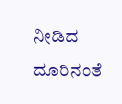ನೀಡಿದ ದೂರಿನಂತೆ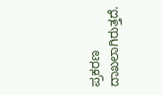ಪ್ರಕರಣ ದಾಖಲಾಗಿರುತ್ತದೆ.